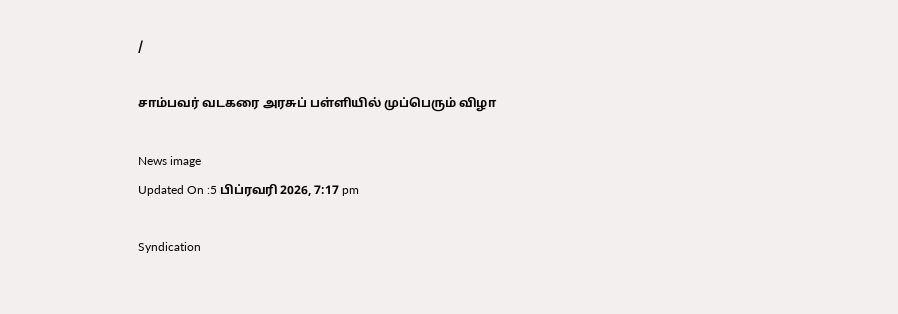/

சாம்பவர் வடகரை அரசுப் பள்ளியில் முப்பெரும் விழா

News image
Updated On :5 பிப்ரவரி 2026, 7:17 pm

Syndication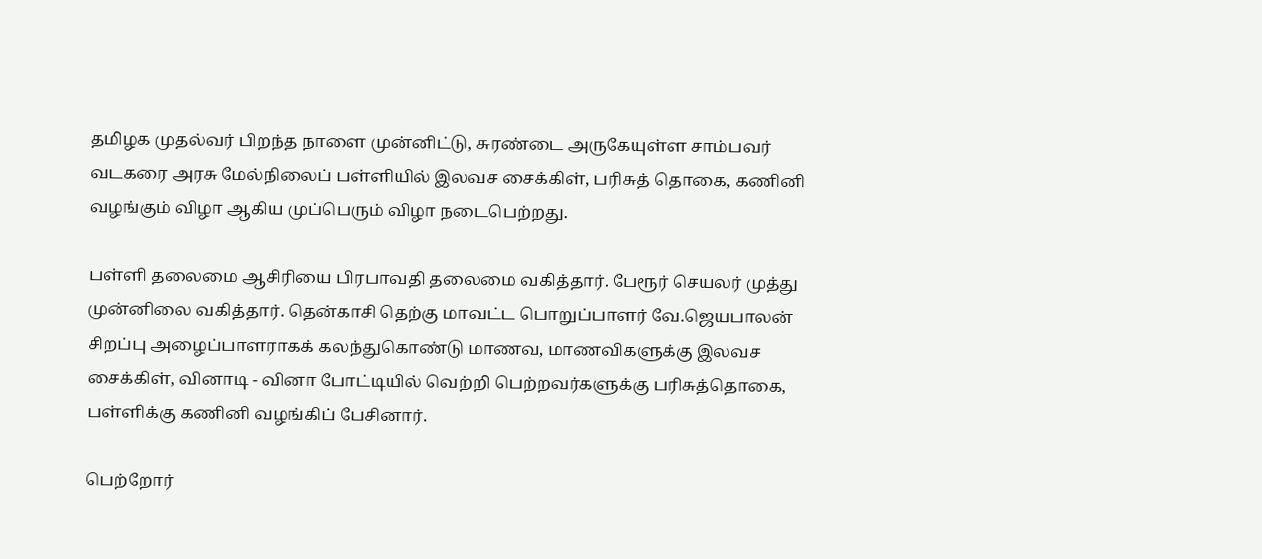தமிழக முதல்வர் பிறந்த நாளை முன்னிட்டு, சுரண்டை அருகேயுள்ள சாம்பவர் வடகரை அரசு மேல்நிலைப் பள்ளியில் இலவச சைக்கிள், பரிசுத் தொகை, கணினி வழங்கும் விழா ஆகிய முப்பெரும் விழா நடைபெற்றது.

பள்ளி தலைமை ஆசிரியை பிரபாவதி தலைமை வகித்தார். பேரூர் செயலர் முத்து முன்னிலை வகித்தார். தென்காசி தெற்கு மாவட்ட பொறுப்பாளர் வே.ஜெயபாலன் சிறப்பு அழைப்பாளராகக் கலந்துகொண்டு மாணவ, மாணவிகளுக்கு இலவச சைக்கிள், வினாடி - வினா போட்டியில் வெற்றி பெற்றவர்களுக்கு பரிசுத்தொகை, பள்ளிக்கு கணினி வழங்கிப் பேசினார்.

பெற்றோர்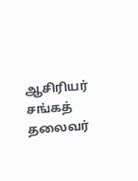ஆசிரியர் சங்கத் தலைவர்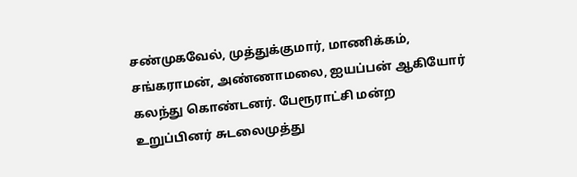சண்முகவேல், முத்துக்குமார், மாணிக்கம், சங்கராமன், அண்ணாமலை, ஐயப்பன் ஆகியோர் கலந்து கொண்டனர். பேரூராட்சி மன்ற உறுப்பினர் சுடலைமுத்து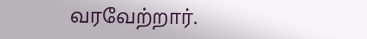வரவேற்றார்.